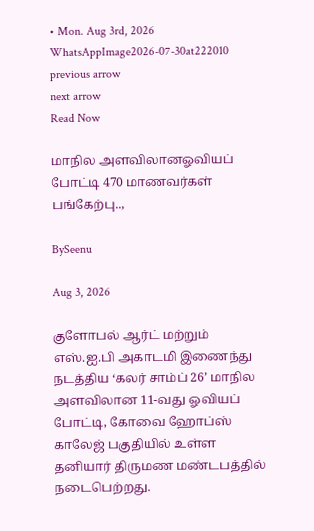• Mon. Aug 3rd, 2026
WhatsAppImage2026-07-30at222010
previous arrow
next arrow
Read Now

மாநில அளவிலானஓவியப் போட்டி 470 மாணவர்கள் பங்கேற்பு..,

BySeenu

Aug 3, 2026

குளோபல் ஆர்ட் மற்றும் எஸ்.ஐ.பி அகாடமி இணைந்து நடத்திய ‘கலர் சாம்ப் 26’ மாநில அளவிலான 11-வது ஓவியப் போட்டி, கோவை ஹோப்ஸ் காலேஜ் பகுதியில் உள்ள தனியார் திருமண மண்டபத்தில் நடைபெற்றது.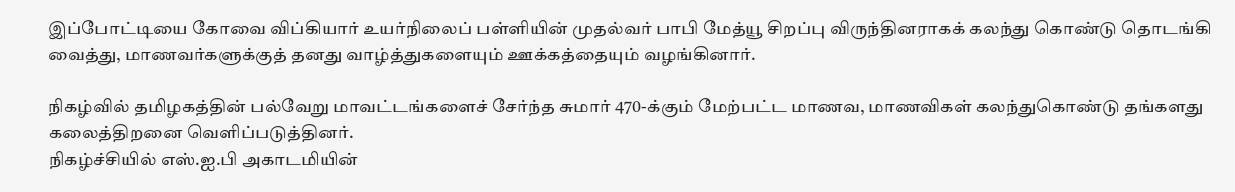இப்போட்டியை கோவை விப்கியார் உயர்நிலைப் பள்ளியின் முதல்வர் பாபி மேத்யூ சிறப்பு விருந்தினராகக் கலந்து கொண்டு தொடங்கி வைத்து, மாணவர்களுக்குத் தனது வாழ்த்துகளையும் ஊக்கத்தையும் வழங்கினார்.

நிகழ்வில் தமிழகத்தின் பல்வேறு மாவட்டங்களைச் சேர்ந்த சுமார் 470-க்கும் மேற்பட்ட மாணவ, மாணவிகள் கலந்துகொண்டு தங்களது கலைத்திறனை வெளிப்படுத்தினர்.
நிகழ்ச்சியில் எஸ்.ஐ.பி அகாடமியின்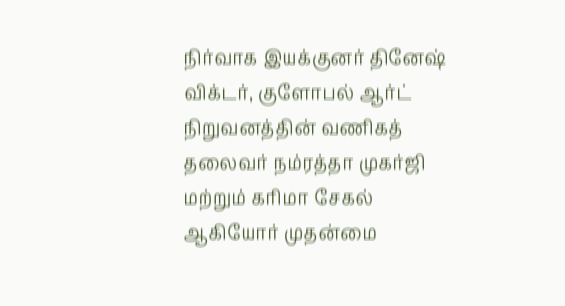நிர்வாக இயக்குனர் தினேஷ் விக்டர், குளோபல் ஆர்ட் நிறுவனத்தின் வணிகத் தலைவர் நம்ரத்தா முகர்ஜி மற்றும் கரிமா சேகல் ஆகியோர் முதன்மை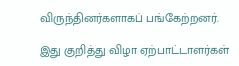விருந்தினர்களாகப் பங்கேற்றனர்.

இது குறித்து விழா ஏற்பாட்டாளர்கள்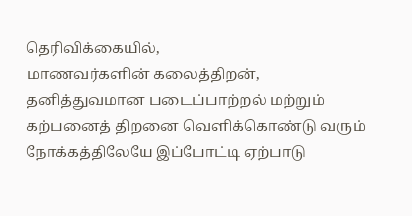தெரிவிக்கையில்,
மாணவர்களின் கலைத்திறன், தனித்துவமான படைப்பாற்றல் மற்றும் கற்பனைத் திறனை வெளிக்கொண்டு வரும் நோக்கத்திலேயே இப்போட்டி ஏற்பாடு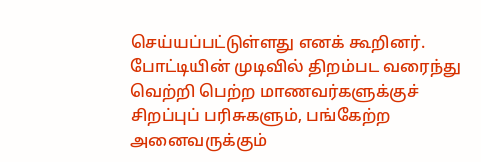செய்யப்பட்டுள்ளது எனக் கூறினர். போட்டியின் முடிவில் திறம்பட வரைந்து வெற்றி பெற்ற மாணவர்களுக்குச் சிறப்புப் பரிசுகளும், பங்கேற்ற அனைவருக்கும்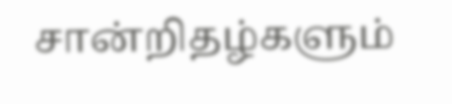சான்றிதழ்களும்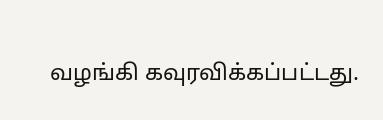வழங்கி கவுரவிக்கப்பட்டது.